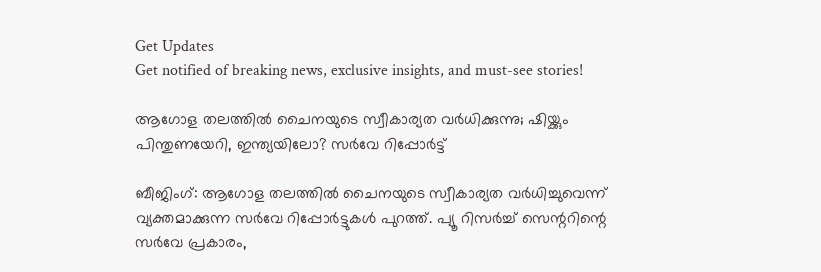Get Updates
Get notified of breaking news, exclusive insights, and must-see stories!

ആഗോള തലത്തിൽ ചൈനയുടെ സ്വീകാര്യത വർധിക്കുന്നു; ഷിയ്ക്കും പിന്തുണയേറി, ഇന്ത്യയിലോ? സർവേ റിപ്പോർട്ട്

ബീജിംഗ്: ആഗോള തലത്തിൽ ചൈനയുടെ സ്വീകാര്യത വർധിച്ചുവെന്ന് വ്യക്തമാക്കുന്ന സർവേ റിപ്പോർട്ടുകൾ പുറത്ത്. പ്യൂ റിസർച്ച് സെന്ററിന്റെ സർവേ പ്രകാരം,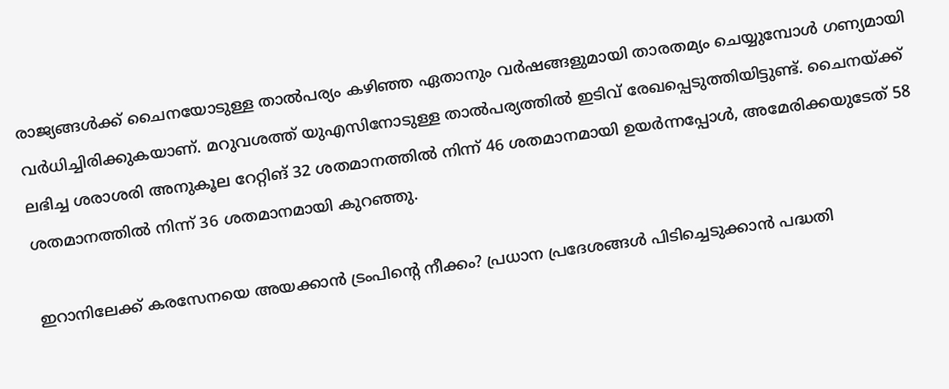രാജ്യങ്ങൾക്ക് ചൈനയോടുള്ള താൽപര്യം കഴിഞ്ഞ ഏതാനും വർഷങ്ങളുമായി താരതമ്യം ചെയ്യുമ്പോൾ ഗണ്യമായി വർധിച്ചിരിക്കുകയാണ്. മറുവശത്ത് യുഎസിനോടുള്ള താൽപര്യത്തിൽ ഇടിവ് രേഖപ്പെടുത്തിയിട്ടുണ്ട്. ചൈനയ്ക്ക് ലഭിച്ച ശരാശരി അനുകൂല റേറ്റിങ് 32 ശതമാനത്തിൽ നിന്ന് 46 ശതമാനമായി ഉയർന്നപ്പോൾ, അമേരിക്കയുടേത് 58 ശതമാനത്തിൽ നിന്ന് 36 ശതമാനമായി കുറഞ്ഞു.

ഇറാനിലേക്ക് കരസേനയെ അയക്കാൻ ട്രംപിന്റെ നീക്കം? പ്രധാന പ്രദേശങ്ങൾ പിടിച്ചെടുക്കാൻ പദ്ധതി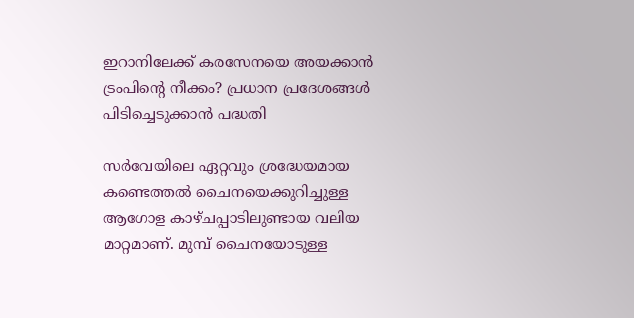ഇറാനിലേക്ക് കരസേനയെ അയക്കാൻ ട്രംപിന്റെ നീക്കം? പ്രധാന പ്രദേശങ്ങൾ പിടിച്ചെടുക്കാൻ പദ്ധതി

സർവേയിലെ ഏറ്റവും ശ്രദ്ധേയമായ കണ്ടെത്തൽ ചൈനയെക്കുറിച്ചുള്ള ആഗോള കാഴ്‌ചപ്പാടിലുണ്ടായ വലിയ മാറ്റമാണ്. മുമ്പ് ചൈനയോടുള്ള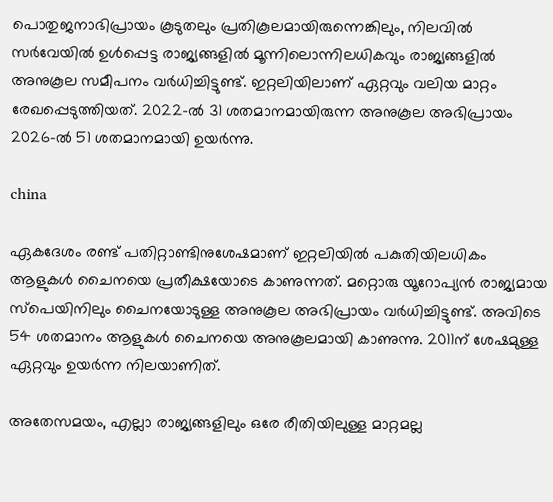പൊതുജനാഭിപ്രായം കൂടുതലും പ്രതികൂലമായിരുന്നെങ്കിലും, നിലവിൽ സർവേയിൽ ഉൾപ്പെട്ട രാജ്യങ്ങളിൽ മൂന്നിലൊന്നിലധികവും രാജ്യങ്ങളിൽ അനുകൂല സമീപനം വർധിച്ചിട്ടുണ്ട്. ഇറ്റലിയിലാണ് ഏറ്റവും വലിയ മാറ്റം രേഖപ്പെടുത്തിയത്. 2022-ൽ 31 ശതമാനമായിരുന്ന അനുകൂല അഭിപ്രായം 2026-ൽ 51 ശതമാനമായി ഉയർന്നു.

china

ഏകദേശം രണ്ട് പതിറ്റാണ്ടിനുശേഷമാണ് ഇറ്റലിയിൽ പകുതിയിലധികം ആളുകൾ ചൈനയെ പ്രതീക്ഷയോടെ കാണുന്നത്. മറ്റൊരു യൂറോപ്യൻ രാജ്യമായ സ്‌പെയിനിലും ചൈനയോടുള്ള അനുകൂല അഭിപ്രായം വർധിച്ചിട്ടുണ്ട്. അവിടെ 54 ശതമാനം ആളുകൾ ചൈനയെ അനുകൂലമായി കാണുന്നു. 2011ന് ശേഷമുള്ള ഏറ്റവും ഉയർന്ന നിലയാണിത്.

അതേസമയം, എല്ലാ രാജ്യങ്ങളിലും ഒരേ രീതിയിലുള്ള മാറ്റമല്ല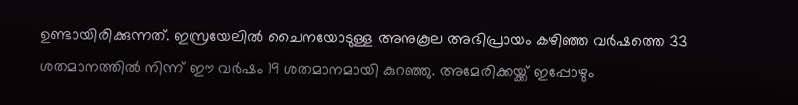ഉണ്ടായിരിക്കുന്നത്. ഇസ്രയേലിൽ ചൈനയോടുള്ള അനുകൂല അഭിപ്രായം കഴിഞ്ഞ വർഷത്തെ 33 ശതമാനത്തിൽ നിന്ന് ഈ വർഷം 19 ശതമാനമായി കുറഞ്ഞു. അമേരിക്കയ്ക്ക് ഇപ്പോഴും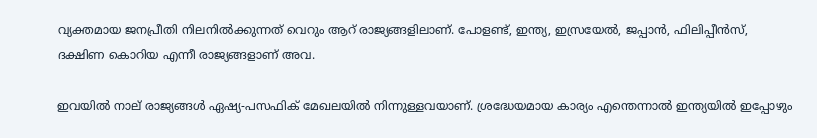വ്യക്തമായ ജനപ്രീതി നിലനിൽക്കുന്നത് വെറും ആറ് രാജ്യങ്ങളിലാണ്. പോളണ്ട്, ഇന്ത്യ, ഇസ്രയേൽ, ജപ്പാൻ, ഫിലിപ്പീൻസ്, ദക്ഷിണ കൊറിയ എന്നീ രാജ്യങ്ങളാണ് അവ.

ഇവയിൽ നാല് രാജ്യങ്ങൾ ഏഷ്യ-പസഫിക് മേഖലയിൽ നിന്നുള്ളവയാണ്. ശ്രദ്ധേയമായ കാര്യം എന്തെന്നാൽ ഇന്ത്യയിൽ ഇപ്പോഴും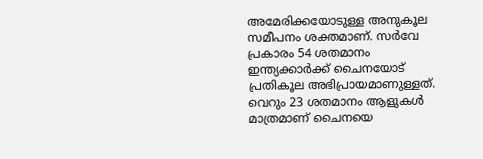അമേരിക്കയോടുള്ള അനുകൂല സമീപനം ശക്തമാണ്. സർവേ പ്രകാരം 54 ശതമാനം ഇന്ത്യക്കാർക്ക് ചൈനയോട് പ്രതികൂല അഭിപ്രായമാണുള്ളത്. വെറും 23 ശതമാനം ആളുകൾ മാത്രമാണ് ചൈനയെ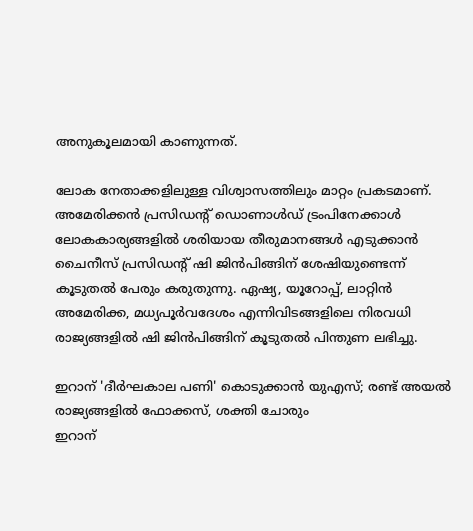അനുകൂലമായി കാണുന്നത്.

ലോക നേതാക്കളിലുള്ള വിശ്വാസത്തിലും മാറ്റം പ്രകടമാണ്. അമേരിക്കൻ പ്രസിഡന്റ് ഡൊണാൾഡ് ട്രംപിനേക്കാൾ ലോകകാര്യങ്ങളിൽ ശരിയായ തീരുമാനങ്ങൾ എടുക്കാൻ ചൈനീസ് പ്രസിഡന്റ് ഷി ജിൻപിങ്ങിന് ശേഷിയുണ്ടെന്ന് കൂടുതൽ പേരും കരുതുന്നു. ഏഷ്യ, യൂറോപ്പ്, ലാറ്റിൻ അമേരിക്ക, മധ്യപൂർവദേശം എന്നിവിടങ്ങളിലെ നിരവധി രാജ്യങ്ങളിൽ ഷി ജിൻപിങ്ങിന് കൂടുതൽ പിന്തുണ ലഭിച്ചു.

ഇറാന് 'ദീര്‍ഘകാല പണി' കൊടുക്കാന്‍ യുഎസ്; രണ്ട് അയല്‍ രാജ്യങ്ങളില്‍ ഫോക്കസ്, ശക്തി ചോരും
ഇറാന്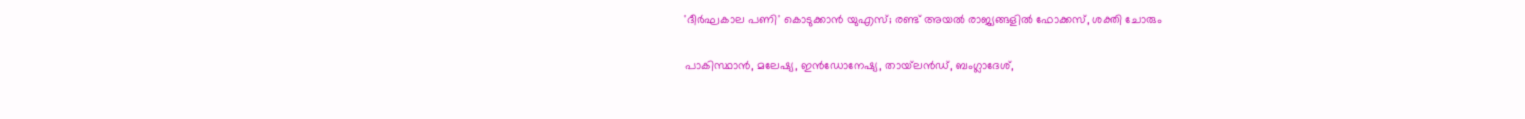'ദീര്‍ഘകാല പണി' കൊടുക്കാന്‍ യുഎസ്; രണ്ട് അയല്‍ രാജ്യങ്ങളില്‍ ഫോക്കസ്, ശക്തി ചോരും

പാകിസ്ഥാൻ, മലേഷ്യ, ഇൻഡോനേഷ്യ, തായ്‌ലൻഡ്, ബംഗ്ലാദേശ്,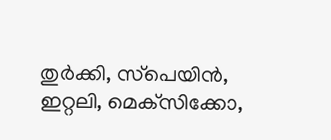തുർക്കി, സ്‌പെയിൻ, ഇറ്റലി, മെക്‌സിക്കോ,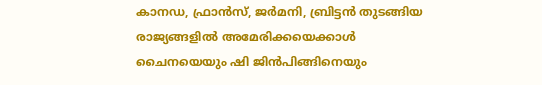കാനഡ, ഫ്രാൻസ്, ജർമനി, ബ്രിട്ടൻ തുടങ്ങിയ രാജ്യങ്ങളിൽ അമേരിക്കയെക്കാൾ ചൈനയെയും ഷി ജിൻപിങ്ങിനെയും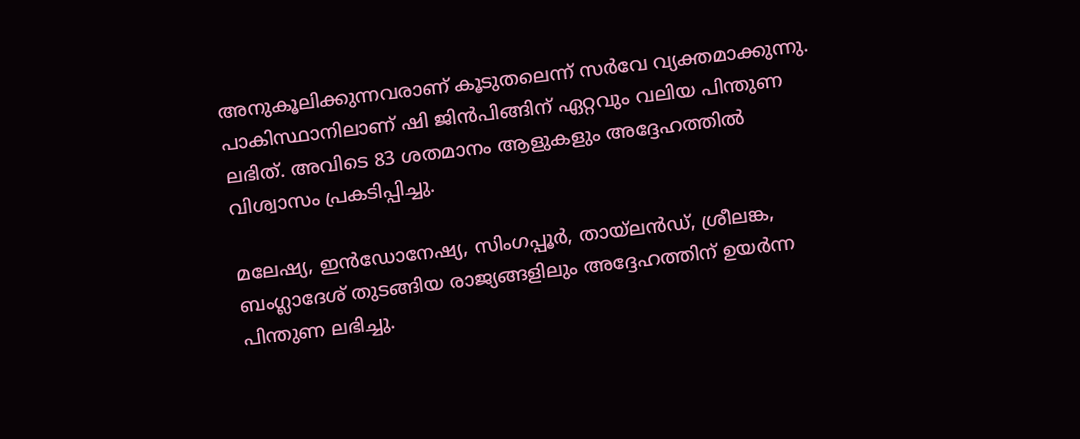അനുകൂലിക്കുന്നവരാണ് കൂടുതലെന്ന് സർവേ വ്യക്തമാക്കുന്നു. പാകിസ്ഥാനിലാണ് ഷി ജിൻപിങ്ങിന് ഏറ്റവും വലിയ പിന്തുണ ലഭിത്. അവിടെ 83 ശതമാനം ആളുകളും അദ്ദേഹത്തിൽ വിശ്വാസം പ്രകടിപ്പിച്ചു.

മലേഷ്യ, ഇൻഡോനേഷ്യ, സിംഗപ്പൂർ, തായ്‌ലൻഡ്, ശ്രീലങ്ക, ബംഗ്ലാദേശ് തുടങ്ങിയ രാജ്യങ്ങളിലും അദ്ദേഹത്തിന് ഉയർന്ന പിന്തുണ ലഭിച്ചു.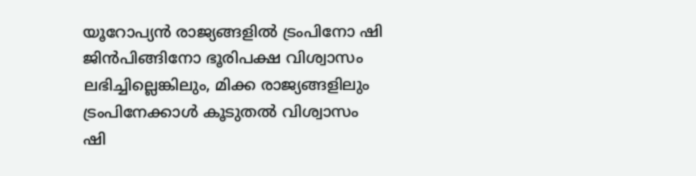യൂറോപ്യൻ രാജ്യങ്ങളിൽ ട്രംപിനോ ഷി ജിൻപിങ്ങിനോ ഭൂരിപക്ഷ വിശ്വാസം ലഭിച്ചില്ലെങ്കിലും, മിക്ക രാജ്യങ്ങളിലും ട്രംപിനേക്കാൾ കൂടുതൽ വിശ്വാസം ഷി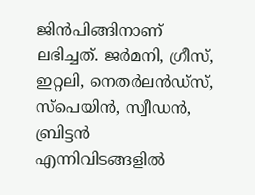ജിൻപിങ്ങിനാണ് ലഭിച്ചത്. ജർമനി, ഗ്രീസ്, ഇറ്റലി, നെതർലൻഡ്‌സ്, സ്‌പെയിൻ, സ്വീഡൻ, ബ്രിട്ടൻ എന്നിവിടങ്ങളിൽ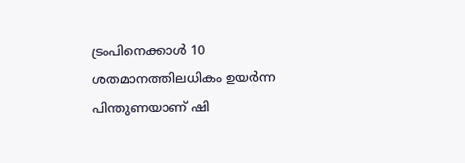ട്രംപിനെക്കാൾ 10 ശതമാനത്തിലധികം ഉയർന്ന പിന്തുണയാണ് ഷി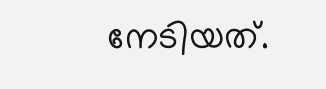നേടിയത്.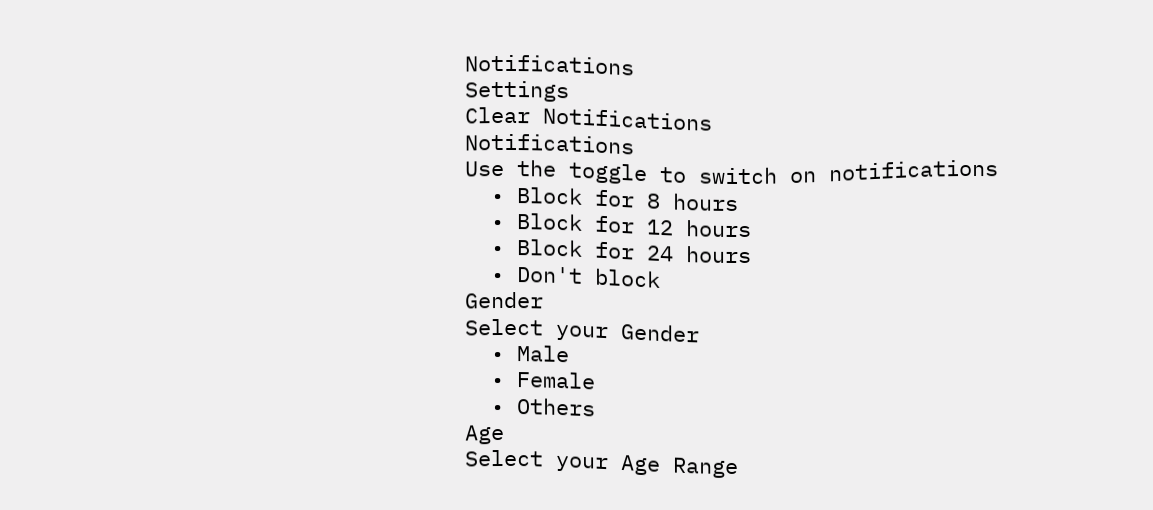Notifications
Settings
Clear Notifications
Notifications
Use the toggle to switch on notifications
  • Block for 8 hours
  • Block for 12 hours
  • Block for 24 hours
  • Don't block
Gender
Select your Gender
  • Male
  • Female
  • Others
Age
Select your Age Range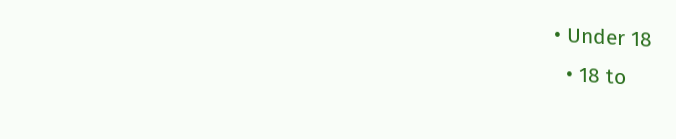• Under 18
  • 18 to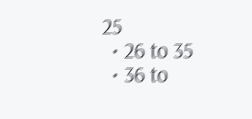25
  • 26 to 35
  • 36 to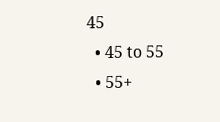45
  • 45 to 55
  • 55+